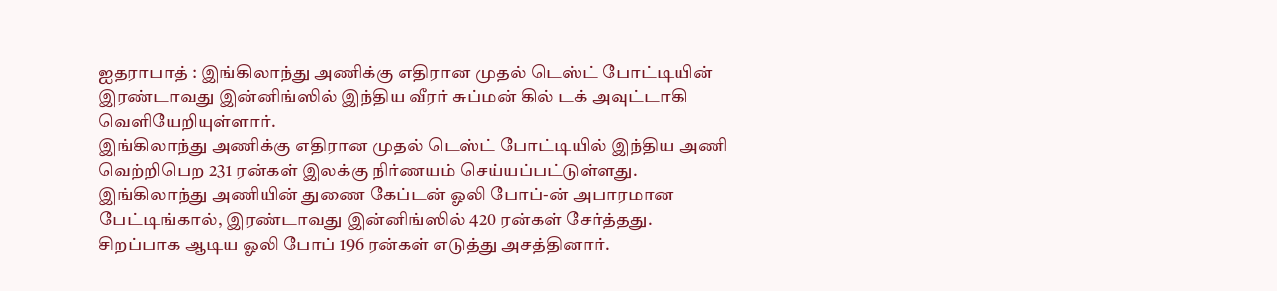ஐதராபாத் : இங்கிலாந்து அணிக்கு எதிரான முதல் டெஸ்ட் போட்டியின் இரண்டாவது இன்னிங்ஸில் இந்திய வீரர் சுப்மன் கில் டக் அவுட்டாகி வெளியேறியுள்ளார்.
இங்கிலாந்து அணிக்கு எதிரான முதல் டெஸ்ட் போட்டியில் இந்திய அணி வெற்றிபெற 231 ரன்கள் இலக்கு நிர்ணயம் செய்யப்பட்டுள்ளது. இங்கிலாந்து அணியின் துணை கேப்டன் ஓலி போப்-ன் அபாரமான பேட்டிங்கால், இரண்டாவது இன்னிங்ஸில் 420 ரன்கள் சேர்த்தது. சிறப்பாக ஆடிய ஓலி போப் 196 ரன்கள் எடுத்து அசத்தினார்.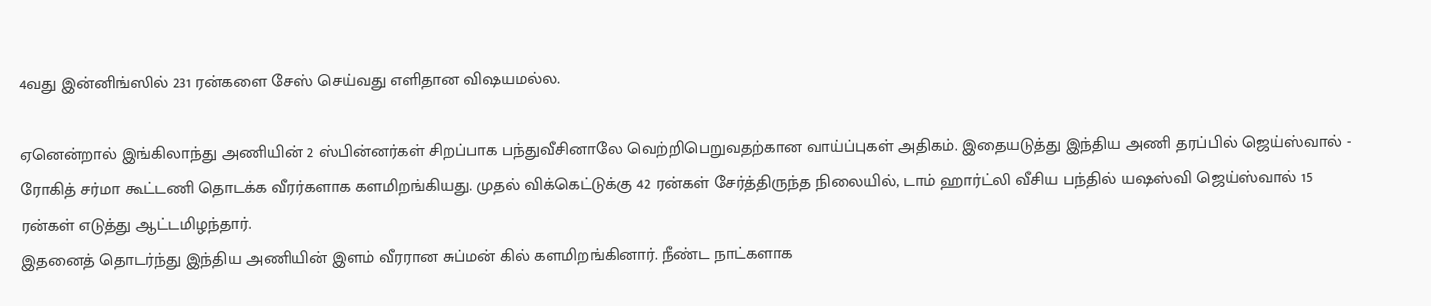4வது இன்னிங்ஸில் 231 ரன்களை சேஸ் செய்வது எளிதான விஷயமல்ல.

ஏனென்றால் இங்கிலாந்து அணியின் 2 ஸ்பின்னர்கள் சிறப்பாக பந்துவீசினாலே வெற்றிபெறுவதற்கான வாய்ப்புகள் அதிகம். இதையடுத்து இந்திய அணி தரப்பில் ஜெய்ஸ்வால் - ரோகித் சர்மா கூட்டணி தொடக்க வீரர்களாக களமிறங்கியது. முதல் விக்கெட்டுக்கு 42 ரன்கள் சேர்த்திருந்த நிலையில், டாம் ஹார்ட்லி வீசிய பந்தில் யஷஸ்வி ஜெய்ஸ்வால் 15 ரன்கள் எடுத்து ஆட்டமிழந்தார்.
இதனைத் தொடர்ந்து இந்திய அணியின் இளம் வீரரான சுப்மன் கில் களமிறங்கினார். நீண்ட நாட்களாக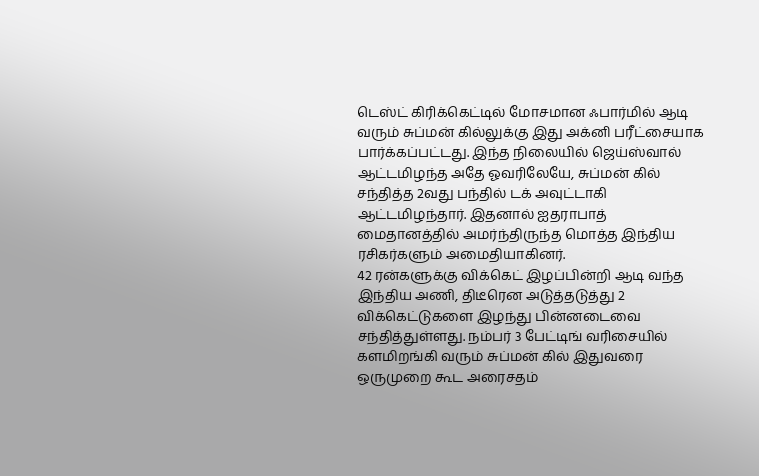டெஸ்ட் கிரிக்கெட்டில் மோசமான ஃபார்மில் ஆடி வரும் சுப்மன் கில்லுக்கு இது அக்னி பரீட்சையாக பார்க்கப்பட்டது. இந்த நிலையில் ஜெய்ஸ்வால் ஆட்டமிழந்த அதே ஓவரிலேயே, சுப்மன் கில் சந்தித்த 2வது பந்தில் டக் அவுட்டாகி ஆட்டமிழந்தார். இதனால் ஐதராபாத் மைதானத்தில் அமர்ந்திருந்த மொத்த இந்திய ரசிகர்களும் அமைதியாகினர்.
42 ரன்களுக்கு விக்கெட் இழப்பின்றி ஆடி வந்த இந்திய அணி, திடீரென அடுத்தடுத்து 2 விக்கெட்டுகளை இழந்து பின்னடைவை சந்தித்துள்ளது. நம்பர் 3 பேட்டிங் வரிசையில் களமிறங்கி வரும் சுப்மன் கில் இதுவரை ஒருமுறை கூட அரைசதம்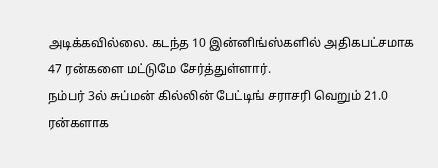அடிக்கவில்லை. கடந்த 10 இன்னிங்ஸ்களில் அதிகபட்சமாக 47 ரன்களை மட்டுமே சேர்த்துள்ளார்.
நம்பர் 3ல் சுப்மன் கில்லின் பேட்டிங் சராசரி வெறும் 21.0 ரன்களாக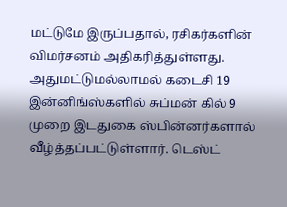மட்டுமே இருப்பதால், ரசிகர்களின் விமர்சனம் அதிகரித்துள்ளது. அதுமட்டுமல்லாமல் கடைசி 19 இன்னிங்ஸ்களில் சுப்மன் கில் 9 முறை இடதுகை ஸ்பின்னர்களால் வீழ்த்தப்பட்டுள்ளார். டெஸ்ட்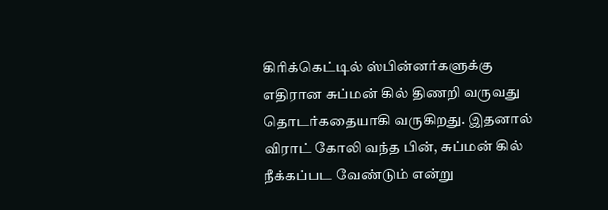கிரிக்கெட்டில் ஸ்பின்னர்களுக்கு எதிரான சுப்மன் கில் திணறி வருவது தொடர்கதையாகி வருகிறது. இதனால் விராட் கோலி வந்த பின், சுப்மன் கில் நீக்கப்பட வேண்டும் என்று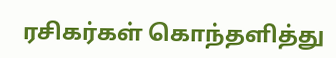ரசிகர்கள் கொந்தளித்து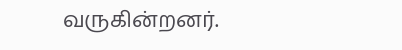வருகின்றனர்.